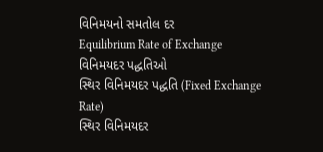વિનિમયનો સમતોલ દર
Equilibrium Rate of Exchange
વિનિમયદર પદ્ધતિઓ
સ્થિર વિનિમયદર પદ્ધતિ (Fixed Exchange Rate)
સ્થિર વિનિમયદર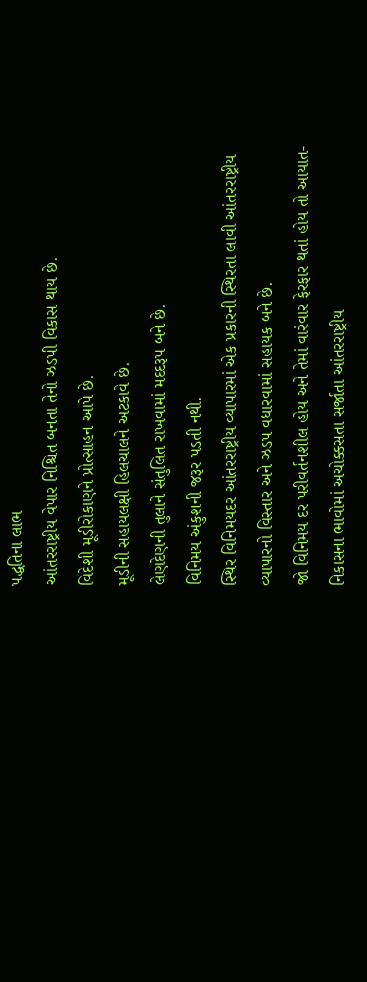પદ્ધતિના લાભ
આંતરરાષ્ટ્રીય વેપાર નિશ્ચિત બનતા તેનો ઝડપી વિકાસ થાય છે.
વિદેશી મૂડીરોકાણને પ્રોત્સાહન આપે છે.
મૂડીની સહાયલક્ષી હિલચાલને અટકાવે છે.
લેણદેણની તુલાને સંતુલિત રાખવામાં મદદરૂપ બને છે.
વિનિમય અંકુશની જરૂર પડતી નથી.
સ્થિર વિનિમયદર આંતરરાષ્ટ્રીય વ્યાપારમાં એક પ્રકારની સ્થિરતા લાવી આંતરરાષ્ટ્રીય વ્યાપારનો વિસ્તાર અને ઝડપ વધારવામાં સહાયક બને છે.
જો વિનિમય દર પરીવર્તનશીલ હોય અને તેમાં વારંવાર ફેરફાર થતાં હોય તો આયાત-નિકાસના ભાવોમાં અચોક્કસતા સર્જાતા આંતરરાષ્ટ્રીય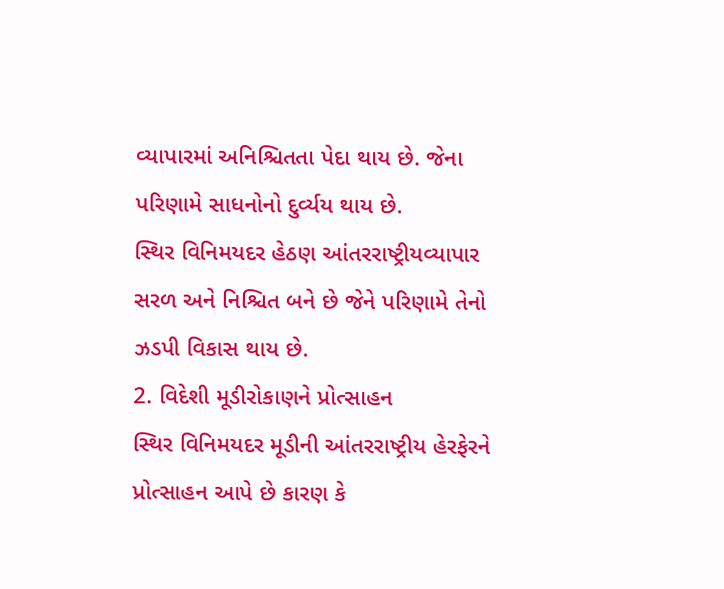વ્યાપારમાં અનિશ્ચિતતા પેદા થાય છે. જેના પરિણામે સાધનોનો દુર્વ્યય થાય છે.
સ્થિર વિનિમયદર હેઠણ આંતરરાષ્ટ્રીયવ્યાપાર સરળ અને નિશ્ચિત બને છે જેને પરિણામે તેનો ઝડપી વિકાસ થાય છે.
2. વિદેશી મૂડીરોકાણને પ્રોત્સાહન
સ્થિર વિનિમયદર મૂડીની આંતરરાષ્ટ્રીય હેરફેરને પ્રોત્સાહન આપે છે કારણ કે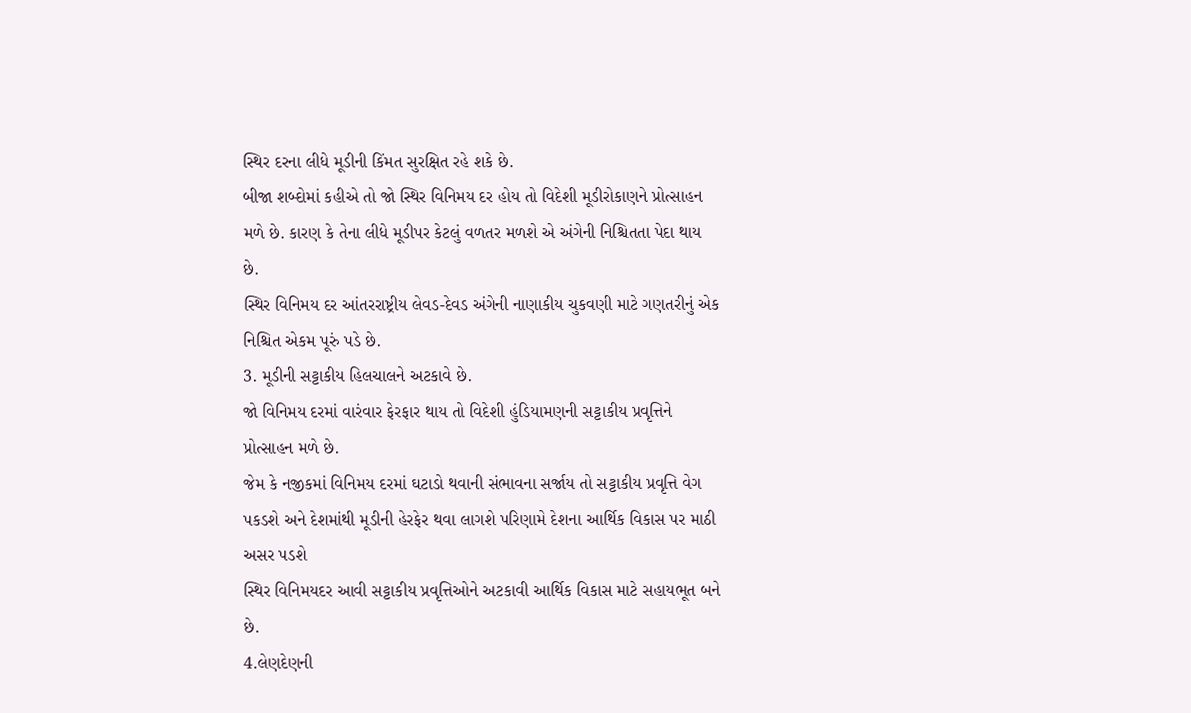સ્થિર દરના લીધે મૂડીની કિંમત સુરક્ષિત રહે શકે છે.
બીજા શબ્દોમાં કહીએ તો જો સ્થિર વિનિમય દર હોય તો વિદેશી મૂડીરોકાણને પ્રોત્સાહન મળે છે. કારણ કે તેના લીધે મૂડીપર કેટલું વળતર મળશે એ અંગેની નિશ્ચિતતા પેદા થાય છે.
સ્થિર વિનિમય દર આંતરરાષ્ટ્રીય લેવડ-દેવડ અંગેની નાણાકીય ચુકવણી માટે ગણતરીનું એક નિશ્ચિત એકમ પૂરું પડે છે.
3. મૂડીની સટ્ટાકીય હિલચાલને અટકાવે છે.
જો વિનિમય દરમાં વારંવાર ફેરફાર થાય તો વિદેશી હુંડિયામણની સટ્ટાકીય પ્રવૃત્તિને પ્રોત્સાહન મળે છે.
જેમ કે નજીકમાં વિનિમય દરમાં ઘટાડો થવાની સંભાવના સર્જાય તો સટ્ટાકીય પ્રવૃત્તિ વેગ પકડશે અને દેશમાંથી મૂડીની હેરફેર થવા લાગશે પરિણામે દેશના આર્થિક વિકાસ પર માઠી અસર પડશે
સ્થિર વિનિમયદર આવી સટ્ટાકીય પ્રવૃત્તિઓને અટકાવી આર્થિક વિકાસ માટે સહાયભૂત બને છે.
4.લેણદેણની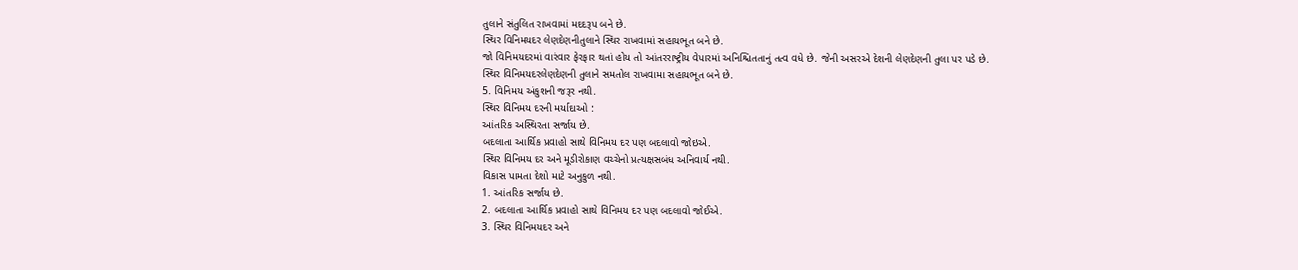તુલાને સંતુલિત રાખવામાં મદદરૂપ બને છે.
સ્થિર વિનિમયદર લેણદેણનીતુલાને સ્થિર રાખવામાં સહાયભૂત બને છે.
જો વિનિમયદરમાં વારંવાર ફેરફાર થતાં હોય તો આંતરરાષ્ટ્રીય વેપારમાં અનિશ્ચિતતાનું તત્વ વધે છે. જેની અસરએ દેશની લેણદેણની તુલા પર પડે છે.
સ્થિર વિનિમયદરલેણદેણની તુલાને સમતોલ રાખવામા સહાયભૂત બને છે.
5. વિનિમય અંકુશની જરૂર નથી.
સ્થિર વિનિમય દરની મર્યાદાઓ :
આંતરિક અસ્થિરતા સર્જાય છે.
બદલાતા આર્થિક પ્રવાહો સાથે વિનિમય દર પણ બદલાવો જોઇએ.
સ્થિર વિનિમય દર અને મૂડીરોકાણ વચ્ચેનો પ્રત્યક્ષસબંધ અનિવાર્ય નથી.
વિકાસ પામતા દેશો માટે અનુકુળ નથી.
1. આંતરિક સર્જાય છે.
2. બદલાતા આર્થિક પ્રવાહો સાથે વિનિમય દર પણ બદલાવો જોઈએ.
3. સ્થિર વિનિમયદર અને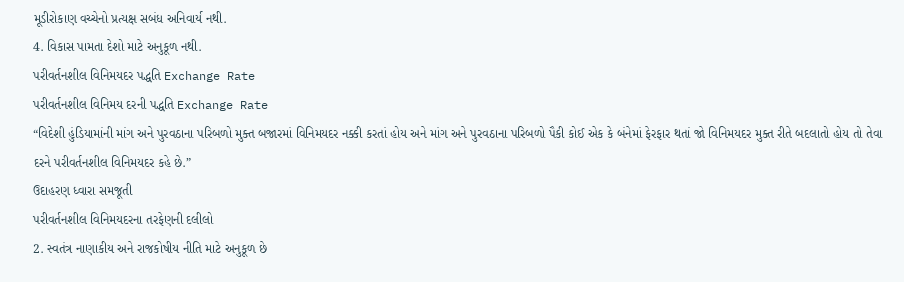મૂડીરોકાણ વચ્ચેનો પ્રત્યક્ષ સબંધ અનિવાર્ય નથી.
4. વિકાસ પામતા દેશો માટે અનુકૂળ નથી.
પરીવર્તનશીલ વિનિમયદર પદ્ધતિ Exchange Rate
પરીવર્તનશીલ વિનિમય દરની પદ્ધતિ Exchange Rate
“વિદેશી હુંડિયામાંની માંગ અને પુરવઠાના પરિબળો મુક્ત બજારમાં વિનિમયદર નક્કી કરતાં હોય અને માંગ અને પુરવઠાના પરિબળો પૈકી કોઈ એક કે બંનેમાં ફેરફાર થતાં જો વિનિમયદર મુક્ત રીતે બદલાતો હોય તો તેવા દરને પરીવર્તનશીલ વિનિમયદર કહે છે.”
ઉદાહરણ ધ્વારા સમજૂતી
પરીવર્તનશીલ વિનિમયદરના તરફેણની દલીલો
2. સ્વતંત્ર નાણાકીય અને રાજકોષીય નીતિ માટે અનુકૂળ છે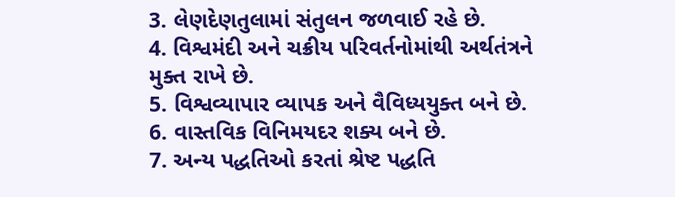3. લેણદેણતુલામાં સંતુલન જળવાઈ રહે છે.
4. વિશ્વમંદી અને ચક્રીય પરિવર્તનોમાંથી અર્થતંત્રને મુક્ત રાખે છે.
5. વિશ્વવ્યાપાર વ્યાપક અને વૈવિધ્યયુક્ત બને છે.
6. વાસ્તવિક વિનિમયદર શક્ય બને છે.
7. અન્ય પદ્ધતિઓ કરતાં શ્રેષ્ટ પદ્ધતિ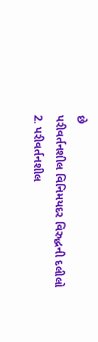છે
પરીવર્તનશીલ વિનિમયદર વિરુદ્ધની દલીલો
2. પરીવર્તનશીલ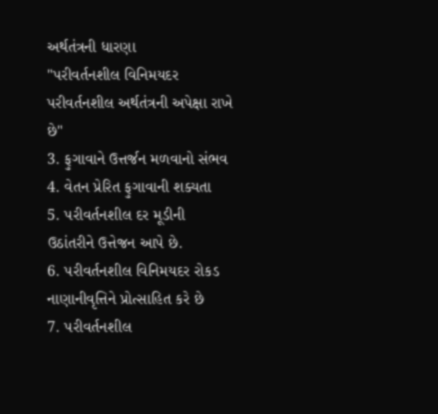અર્થતંત્રની ધારણા
"પરીવર્તનશીલ વિનિમયદર પરીવર્તનશીલ અર્થતંત્રની અપેક્ષા રાખે છે"
3. ફુગાવાને ઉત્તર્જન મળવાનો સંભવ
4. વેતન પ્રેરિત ફુગાવાની શક્યતા
5. પરીવર્તનશીલ દર મૂડીની ઉઠાંતરીને ઉત્તેજન આપે છે.
6. પરીવર્તનશીલ વિનિમયદર રોકડ નાણાનીવૃત્તિને પ્રોત્સાહિત કરે છે
7. પરીવર્તનશીલ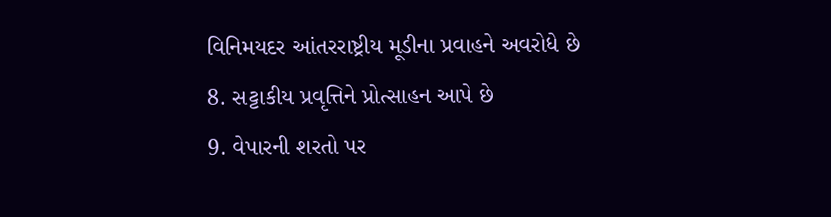વિનિમયદર આંતરરાષ્ટ્રીય મૂડીના પ્રવાહને અવરોધે છે
8. સટ્ટાકીય પ્રવૃત્તિને પ્રોત્સાહન આપે છે
9. વેપારની શરતો પર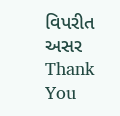વિપરીત અસર
Thank You